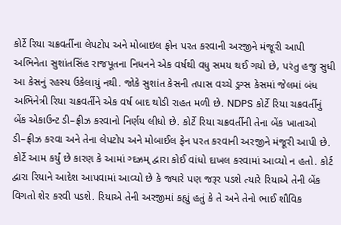કોર્ટે રિયા ચક્રવર્તીના લેપટોપ અને મોબાઇલ ફોન પરત કરવાની અરજીને મંજૂરી આપી
અભિનેતા સુશાંતસિંહ રાજપૂતના નિધનને એક વર્ષથી વધુ સમય થઈ ગયો છે, પરંતુ હજુ સુધી આ કેસનું રહસ્ય ઉકેલાયું નથી. જોકે સુશાંત કેસની તપાસ વચ્ચે ડ્રગ્સ કેસમાં જેલમાં બંધ અભિનેત્રી રિયા ચક્રવર્તીને એક વર્ષ બાદ થોડી રાહત મળી છે. NDPS કોર્ટે રિયા ચક્રવર્તીનું બેંક એકાઉન્ટ ડી–ફ્રીઝ કરવાનો નિર્ણય લીધો છે. કોર્ટે રિયા ચક્રવર્તીની તેના બેંક ખાતાઓ ડી–ફ્રીઝ કરવા અને તેના લેપટોપ અને મોબાઈલ ફેન પરત કરવાની અરજીને મંજૂરી આપી છે. કોર્ટે આમ કર્યું છે કારણ કે આમાં ગ્દઝ્રમ્ દ્વારા કોઈ વાંધો દાખલ કરવામાં આવ્યો ન હતો. કોર્ટ દ્વારા રિયાને આદેશ આપવામાં આવ્યો છે કે જ્યારે પણ જરૂર પડશે ત્યારે રિયાએ તેની બેંક વિગતો શેર કરવી પડશે. રિયાએ તેની અરજીમાં કહ્યું હતું કે તે અને તેનો ભાઈ શૌવિક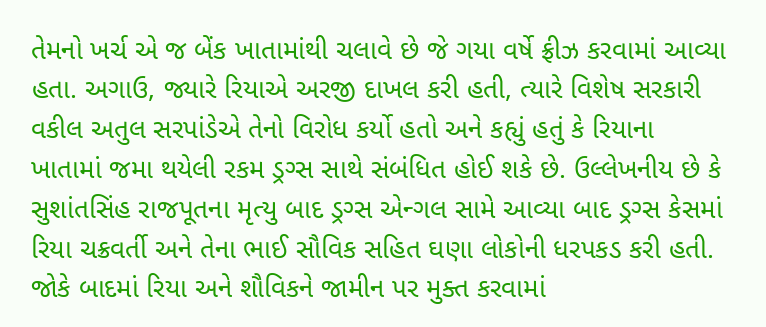તેમનો ખર્ચ એ જ બેંક ખાતામાંથી ચલાવે છે જે ગયા વર્ષે ફ્રીઝ કરવામાં આવ્યા હતા. અગાઉ, જ્યારે રિયાએ અરજી દાખલ કરી હતી, ત્યારે વિશેષ સરકારી વકીલ અતુલ સરપાંડેએ તેનો વિરોધ કર્યો હતો અને કહ્યું હતું કે રિયાના ખાતામાં જમા થયેલી રકમ ડ્રગ્સ સાથે સંબંધિત હોઈ શકે છે. ઉલ્લેખનીય છે કે સુશાંતસિંહ રાજપૂતના મૃત્યુ બાદ ડ્રગ્સ એન્ગલ સામે આવ્યા બાદ ડ્રગ્સ કેસમાં રિયા ચક્રવર્તી અને તેના ભાઈ સૌવિક સહિત ઘણા લોકોની ધરપકડ કરી હતી. જોકે બાદમાં રિયા અને શૌવિકને જામીન પર મુક્ત કરવામાં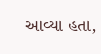આવ્યા હતા,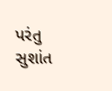પરંતુ સુશાંત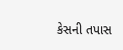કેસની તપાસ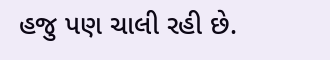હજુ પણ ચાલી રહી છે.